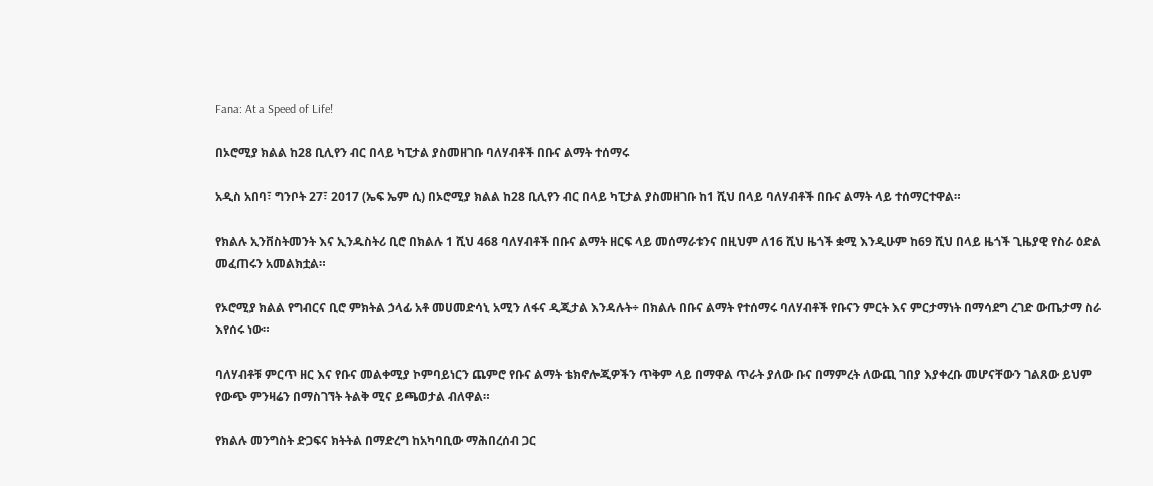Fana: At a Speed of Life!

በኦሮሚያ ክልል ከ28 ቢሊየን ብር በላይ ካፒታል ያስመዘገቡ ባለሃብቶች በቡና ልማት ተሰማሩ

አዲስ አበባ፣ ግንቦት 27፣ 2017 (ኤፍ ኤም ሲ) በኦሮሚያ ክልል ከ28 ቢሊየን ብር በላይ ካፒታል ያስመዘገቡ ከ1 ሺህ በላይ ባለሃብቶች በቡና ልማት ላይ ተሰማርተዋል።

የክልሉ ኢንቨስትመንት እና ኢንዱስትሪ ቢሮ በክልሉ 1 ሺህ 468 ባለሃብቶች በቡና ልማት ዘርፍ ላይ መሰማራቱንና በዚህም ለ16 ሺህ ዜጎች ቋሚ እንዲሁም ከ69 ሺህ በላይ ዜጎች ጊዜያዊ የስራ ዕድል መፈጠሩን አመልክቷል።

የኦሮሚያ ክልል የግብርና ቢሮ ምክትል ኃላፊ አቶ መሀመድሳኒ አሚን ለፋና ዲጂታል እንዳሉት÷ በክልሉ በቡና ልማት የተሰማሩ ባለሃብቶች የቡናን ምርት እና ምርታማነት በማሳደግ ረገድ ውጤታማ ስራ እየሰሩ ነው።

ባለሃብቶቹ ምርጥ ዘር እና የቡና መልቀሚያ ኮምባይነርን ጨምሮ የቡና ልማት ቴክኖሎጂዎችን ጥቅም ላይ በማዋል ጥራት ያለው ቡና በማምረት ለውጪ ገበያ እያቀረቡ መሆናቸውን ገልጸው ይህም የውጭ ምንዛሬን በማስገኘት ትልቅ ሚና ይጫወታል ብለዋል።

የክልሉ መንግስት ድጋፍና ክትትል በማድረግ ከአካባቢው ማሕበረሰብ ጋር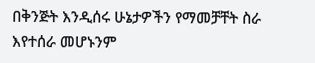በቅንጅት እንዲሰሩ ሁኔታዎችን የማመቻቸት ስራ እየተሰራ መሆኑንም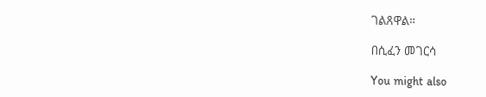ገልጸዋል።

በሲፈን መገርሳ

You might also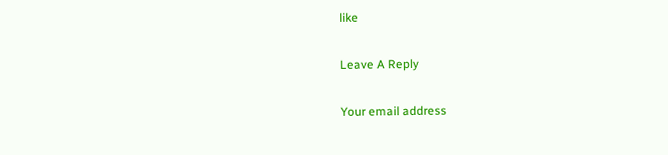like

Leave A Reply

Your email address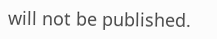will not be published.